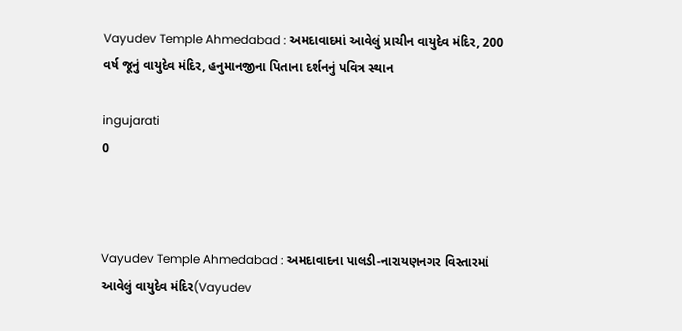Vayudev Temple Ahmedabad : અમદાવાદમાં આવેલું પ્રાચીન વાયુદેવ મંદિર, 200 વર્ષ જૂનું વાયુદેવ મંદિર, હનુમાનજીના પિતાના દર્શનનું પવિત્ર સ્થાન

ingujarati
0



Vayudev Temple Ahmedabad : અમદાવાદના પાલડી-નારાયણનગર વિસ્તારમાં આવેલું વાયુદેવ મંદિર(Vayudev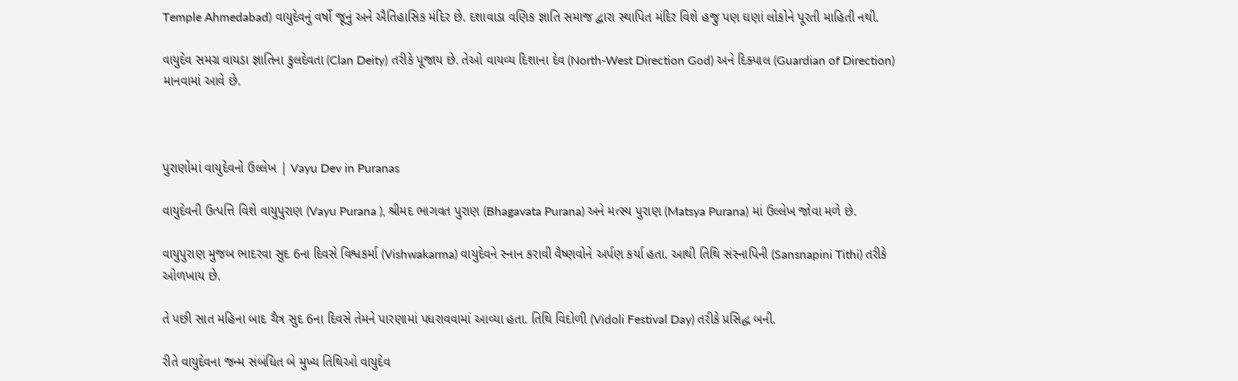Temple Ahmedabad) વાયુદેવનું વર્ષો જૂનું અને ઐતિહાસિક મંદિર છે. દશાવાડા વણિક જ્ઞાતિ સમાજ દ્વારા સ્થાપિત મંદિર વિશે હજુ પણ ઘણાં લોકોને પૂરતી માહિતી નથી.

વાયુદેવ સમગ્ર વાયડા જ્ઞાતિના કુલદેવતા (Clan Deity) તરીકે પૂજાય છે. તેઓ વાયવ્ય દિશાના દેવ (North-West Direction God) અને દિક્પાલ (Guardian of Direction) માનવામાં આવે છે.



પુરાણોમાં વાયુદેવનો ઉલ્લેખ | Vayu Dev in Puranas

વાયુદેવની ઉત્પત્તિ વિશે વાયુપુરાણ (Vayu Purana ), શ્રીમદ ભાગવત પુરાણ (Bhagavata Purana) અને મત્સ્ય પુરાણ (Matsya Purana) માં ઉલ્લેખ જોવા મળે છે.

વાયુપુરાણ મુજબ ભાદરવા સુદ 6ના દિવસે વિશ્વકર્મા (Vishwakarma) વાયુદેવને સ્નાન કરાવી વૈષ્ણવોને અર્પણ કર્યા હતા. આથી તિથિ સંસ્નાપિની (Sansnapini Tithi) તરીકે ઓળખાય છે.

તે પછી સાત મહિના બાદ ચૈત્ર સુદ 6ના દિવસે તેમને પારણામાં પધરાવવામાં આવ્યા હતા. તિથિ વિદોળી (Vidoli Festival Day) તરીકે પ્રસિદ્ધ બની.

રીતે વાયુદેવના જન્મ સંબંધિત બે મુખ્ય તિથિઓ વાયુદેવ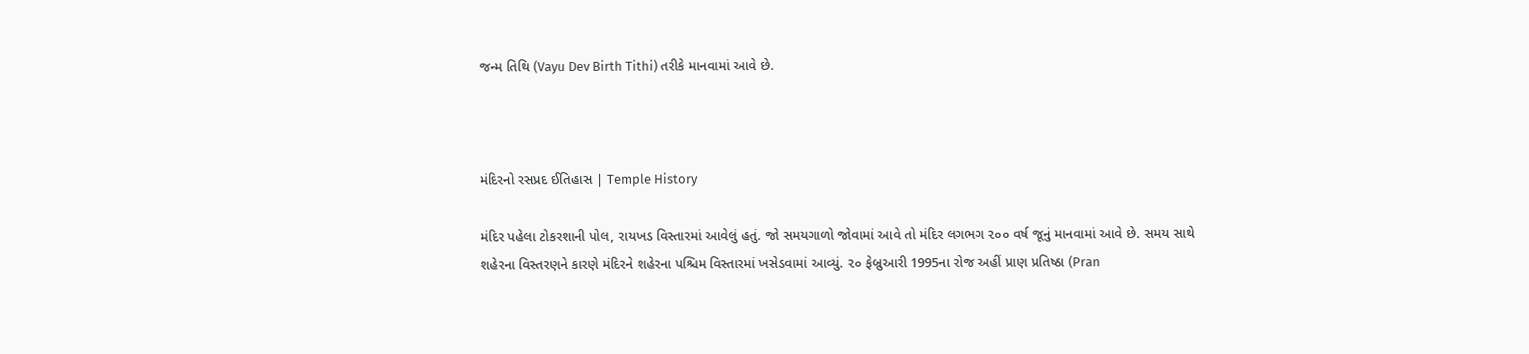જન્મ તિથિ (Vayu Dev Birth Tithi) તરીકે માનવામાં આવે છે.



મંદિરનો રસપ્રદ ઈતિહાસ | Temple History

મંદિર પહેલા ટોકરશાની પોલ, રાયખડ વિસ્તારમાં આવેલું હતું. જો સમયગાળો જોવામાં આવે તો મંદિર લગભગ ૨૦૦ વર્ષ જૂનું માનવામાં આવે છે. સમય સાથે શહેરના વિસ્તરણને કારણે મંદિરને શહેરના પશ્ચિમ વિસ્તારમાં ખસેડવામાં આવ્યું. ૨૦ ફેબ્રુઆરી 1995ના રોજ અહીં પ્રાણ પ્રતિષ્ઠા (Pran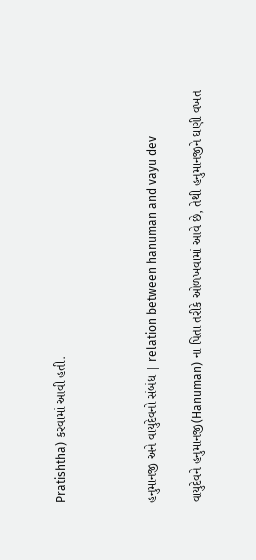Pratishtha) કરવામાં આવી હતી.



હનુમાનજી અને વાયુદેવનો સંબંધ | relation between hanuman and vayu dev

વાયુદેવને હનુમાનજી(Hanuman) ના પિતા તરીકે ઓળખવામાં આવે છે, તેથી હનુમાનજીને ઘણી વખત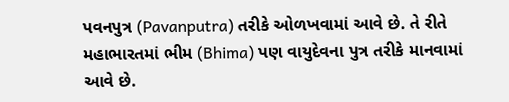પવનપુત્ર (Pavanputra) તરીકે ઓળખવામાં આવે છે. તે રીતે મહાભારતમાં ભીમ (Bhima) પણ વાયુદેવના પુત્ર તરીકે માનવામાં આવે છે.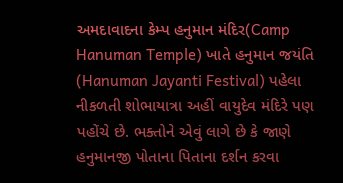અમદાવાદના કેમ્પ હનુમાન મંદિર(Camp Hanuman Temple) ખાતે હનુમાન જયંતિ (Hanuman Jayanti Festival) પહેલા નીકળતી શોભાયાત્રા અહીં વાયુદેવ મંદિરે પણ પહોંચે છે. ભક્તોને એવું લાગે છે કે જાણે હનુમાનજી પોતાના પિતાના દર્શન કરવા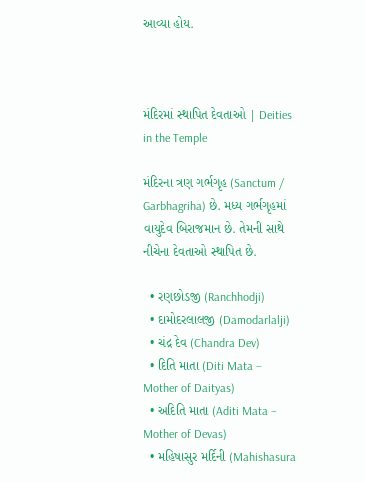આવ્યા હોય.



મંદિરમાં સ્થાપિત દેવતાઓ | Deities in the Temple

મંદિરના ત્રણ ગર્ભગૃહ (Sanctum / Garbhagriha) છે. મધ્ય ગર્ભગૃહમાં વાયુદેવ બિરાજમાન છે. તેમની સાથે નીચેના દેવતાઓ સ્થાપિત છે.

  • રણછોડજી (Ranchhodji)
  • દામોદરલાલજી (Damodarlalji)
  • ચંદ્ર દેવ (Chandra Dev)
  • દિતિ માતા (Diti Mata – Mother of Daityas)
  • અદિતિ માતા (Aditi Mata – Mother of Devas)
  • મહિષાસુર મર્દિની (Mahishasura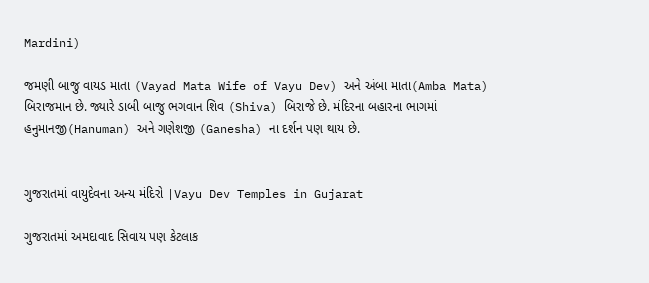Mardini)

જમણી બાજુ વાયડ માતા (Vayad Mata Wife of Vayu Dev) અને અંબા માતા(Amba Mata) બિરાજમાન છે. જ્યારે ડાબી બાજુ ભગવાન શિવ (Shiva) બિરાજે છે. મંદિરના બહારના ભાગમાં હનુમાનજી(Hanuman) અને ગણેશજી (Ganesha) ના દર્શન પણ થાય છે.


ગુજરાતમાં વાયુદેવના અન્ય મંદિરો |Vayu Dev Temples in Gujarat

ગુજરાતમાં અમદાવાદ સિવાય પણ કેટલાક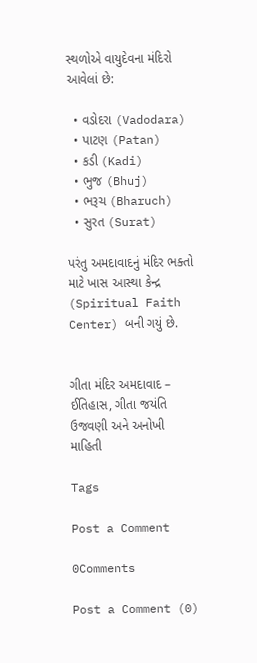સ્થળોએ વાયુદેવના મંદિરો આવેલાં છે:

  • વડોદરા (Vadodara)
  • પાટણ (Patan)
  • કડી (Kadi)
  • ભુજ (Bhuj)
  • ભરૂચ (Bharuch)
  • સુરત (Surat)

પરંતુ અમદાવાદનું મંદિર ભક્તો માટે ખાસ આસ્થા કેન્દ્ર (Spiritual Faith Center) બની ગયું છે.


ગીતા મંદિર અમદાવાદ – ઈતિહાસ, ગીતા જયંતિ ઉજવણી અને અનોખી માહિતી

Tags

Post a Comment

0Comments

Post a Comment (0)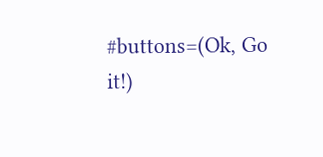#buttons=(Ok, Go it!)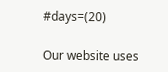#days=(20)

Our website uses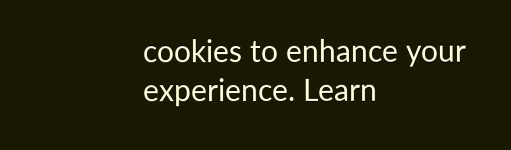cookies to enhance your experience. Learn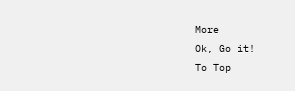More
Ok, Go it!
To Top